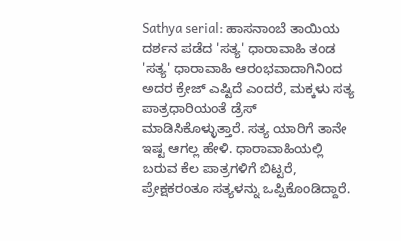Sathya serial: ಹಾಸನಾಂಬೆ ತಾಯಿಯ ದರ್ಶನ ಪಡೆದ 'ಸತ್ಯ' ಧಾರಾವಾಹಿ ತಂಡ
'ಸತ್ಯ' ಧಾರಾವಾಹಿ ಆರಂಭವಾದಾಗಿನಿಂದ ಅದರ ಕ್ರೇಜ್ ಎಷ್ಟಿದೆ ಎಂದರೆ, ಮಕ್ಕಳು ಸತ್ಯ ಪಾತ್ರಧಾರಿಯಂತೆ ಡ್ರೆಸ್ ಮಾಡಿಸಿಕೊಳ್ಳುತ್ತಾರೆ. ಸತ್ಯ ಯಾರಿಗೆ ತಾನೇ ಇಷ್ಟ ಆಗಲ್ಲ ಹೇಳಿ. ಧಾರಾವಾಹಿಯಲ್ಲಿ ಬರುವ ಕೆಲ ಪಾತ್ರಗಳಿಗೆ ಬಿಟ್ಟರೆ, ಪ್ರೇಕ್ಷಕರಂತೂ ಸತ್ಯಳನ್ನು ಒಪ್ಪಿಕೊಂಡಿದ್ದಾರೆ.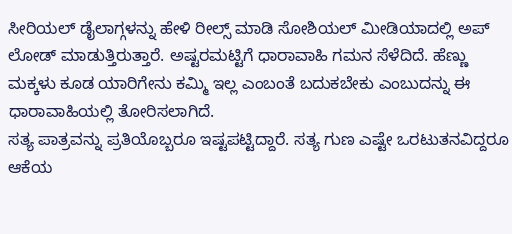ಸೀರಿಯಲ್ ಡೈಲಾಗ್ಗಳನ್ನು ಹೇಳಿ ರೀಲ್ಸ್ ಮಾಡಿ ಸೋಶಿಯಲ್ ಮೀಡಿಯಾದಲ್ಲಿ ಅಪ್ ಲೋಡ್ ಮಾಡುತ್ತಿರುತ್ತಾರೆ. ಅಷ್ಟರಮಟ್ಟಿಗೆ ಧಾರಾವಾಹಿ ಗಮನ ಸೆಳೆದಿದೆ. ಹೆಣ್ಣು ಮಕ್ಕಳು ಕೂಡ ಯಾರಿಗೇನು ಕಮ್ಮಿ ಇಲ್ಲ ಎಂಬಂತೆ ಬದುಕಬೇಕು ಎಂಬುದನ್ನು ಈ ಧಾರಾವಾಹಿಯಲ್ಲಿ ತೋರಿಸಲಾಗಿದೆ.
ಸತ್ಯ ಪಾತ್ರವನ್ನು ಪ್ರತಿಯೊಬ್ಬರೂ ಇಷ್ಟಪಟ್ಟಿದ್ದಾರೆ. ಸತ್ಯ ಗುಣ ಎಷ್ಟೇ ಒರಟುತನವಿದ್ದರೂ ಆಕೆಯ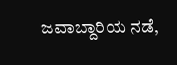ಜವಾಬ್ದಾರಿಯ ನಡೆ,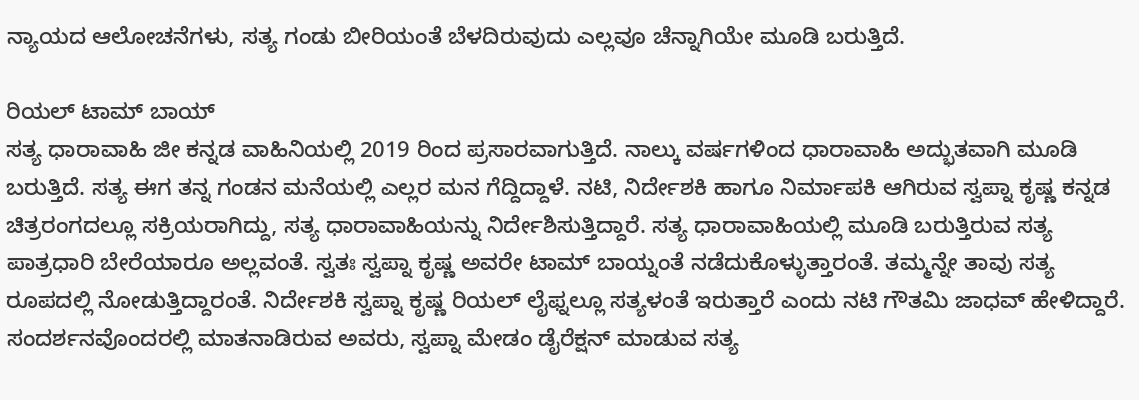ನ್ಯಾಯದ ಆಲೋಚನೆಗಳು, ಸತ್ಯ ಗಂಡು ಬೀರಿಯಂತೆ ಬೆಳದಿರುವುದು ಎಲ್ಲವೂ ಚೆನ್ನಾಗಿಯೇ ಮೂಡಿ ಬರುತ್ತಿದೆ.

ರಿಯಲ್ ಟಾಮ್ ಬಾಯ್
ಸತ್ಯ ಧಾರಾವಾಹಿ ಜೀ ಕನ್ನಡ ವಾಹಿನಿಯಲ್ಲಿ 2019 ರಿಂದ ಪ್ರಸಾರವಾಗುತ್ತಿದೆ. ನಾಲ್ಕು ವರ್ಷಗಳಿಂದ ಧಾರಾವಾಹಿ ಅದ್ಭುತವಾಗಿ ಮೂಡಿ ಬರುತ್ತಿದೆ. ಸತ್ಯ ಈಗ ತನ್ನ ಗಂಡನ ಮನೆಯಲ್ಲಿ ಎಲ್ಲರ ಮನ ಗೆದ್ದಿದ್ದಾಳೆ. ನಟಿ, ನಿರ್ದೇಶಕಿ ಹಾಗೂ ನಿರ್ಮಾಪಕಿ ಆಗಿರುವ ಸ್ವಪ್ನಾ ಕೃಷ್ಣ ಕನ್ನಡ ಚಿತ್ರರಂಗದಲ್ಲೂ ಸಕ್ರಿಯರಾಗಿದ್ದು, ಸತ್ಯ ಧಾರಾವಾಹಿಯನ್ನು ನಿರ್ದೇಶಿಸುತ್ತಿದ್ದಾರೆ. ಸತ್ಯ ಧಾರಾವಾಹಿಯಲ್ಲಿ ಮೂಡಿ ಬರುತ್ತಿರುವ ಸತ್ಯ ಪಾತ್ರಧಾರಿ ಬೇರೆಯಾರೂ ಅಲ್ಲವಂತೆ. ಸ್ವತಃ ಸ್ವಪ್ನಾ ಕೃಷ್ಣ ಅವರೇ ಟಾಮ್ ಬಾಯ್ನಂತೆ ನಡೆದುಕೊಳ್ಳುತ್ತಾರಂತೆ. ತಮ್ಮನ್ನೇ ತಾವು ಸತ್ಯ ರೂಪದಲ್ಲಿ ನೋಡುತ್ತಿದ್ದಾರಂತೆ. ನಿರ್ದೇಶಕಿ ಸ್ವಪ್ನಾ ಕೃಷ್ಣ ರಿಯಲ್ ಲೈಫ್ನಲ್ಲೂ ಸತ್ಯಳಂತೆ ಇರುತ್ತಾರೆ ಎಂದು ನಟಿ ಗೌತಮಿ ಜಾಧವ್ ಹೇಳಿದ್ದಾರೆ. ಸಂದರ್ಶನವೊಂದರಲ್ಲಿ ಮಾತನಾಡಿರುವ ಅವರು, ಸ್ವಪ್ನಾ ಮೇಡಂ ಡೈರೆಕ್ಷನ್ ಮಾಡುವ ಸತ್ಯ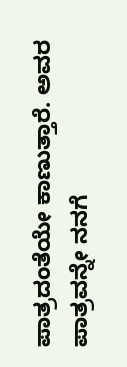ಪಾತ್ರದಂತೆಯೇ ಕಾಣುತ್ತಾರೆ. ಅವರ ಪಾತ್ರವನ್ನೇ ನನಗೆ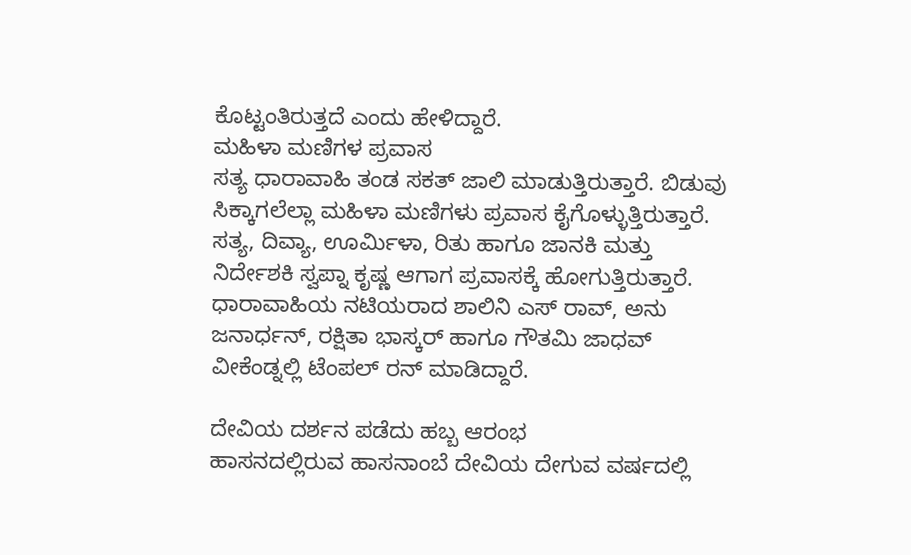ಕೊಟ್ಟಂತಿರುತ್ತದೆ ಎಂದು ಹೇಳಿದ್ದಾರೆ.
ಮಹಿಳಾ ಮಣಿಗಳ ಪ್ರವಾಸ
ಸತ್ಯ ಧಾರಾವಾಹಿ ತಂಡ ಸಕತ್ ಜಾಲಿ ಮಾಡುತ್ತಿರುತ್ತಾರೆ. ಬಿಡುವು ಸಿಕ್ಕಾಗಲೆಲ್ಲಾ ಮಹಿಳಾ ಮಣಿಗಳು ಪ್ರವಾಸ ಕೈಗೊಳ್ಳುತ್ತಿರುತ್ತಾರೆ. ಸತ್ಯ, ದಿವ್ಯಾ, ಊರ್ಮಿಳಾ, ರಿತು ಹಾಗೂ ಜಾನಕಿ ಮತ್ತು ನಿರ್ದೇಶಕಿ ಸ್ವಪ್ನಾ ಕೃಷ್ಣ ಆಗಾಗ ಪ್ರವಾಸಕ್ಕೆ ಹೋಗುತ್ತಿರುತ್ತಾರೆ. ಧಾರಾವಾಹಿಯ ನಟಿಯರಾದ ಶಾಲಿನಿ ಎಸ್ ರಾವ್, ಅನು ಜನಾರ್ಧನ್, ರಕ್ಷಿತಾ ಭಾಸ್ಕರ್ ಹಾಗೂ ಗೌತಮಿ ಜಾಧವ್ ವೀಕೆಂಡ್ನಲ್ಲಿ ಟೆಂಪಲ್ ರನ್ ಮಾಡಿದ್ದಾರೆ.

ದೇವಿಯ ದರ್ಶನ ಪಡೆದು ಹಬ್ಬ ಆರಂಭ
ಹಾಸನದಲ್ಲಿರುವ ಹಾಸನಾಂಬೆ ದೇವಿಯ ದೇಗುವ ವರ್ಷದಲ್ಲಿ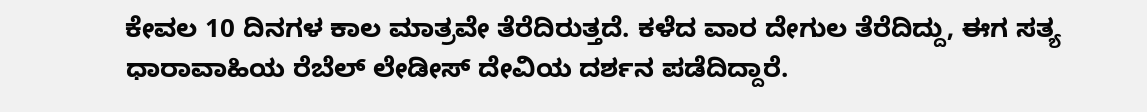ಕೇವಲ 10 ದಿನಗಳ ಕಾಲ ಮಾತ್ರವೇ ತೆರೆದಿರುತ್ತದೆ. ಕಳೆದ ವಾರ ದೇಗುಲ ತೆರೆದಿದ್ದು, ಈಗ ಸತ್ಯ ಧಾರಾವಾಹಿಯ ರೆಬೆಲ್ ಲೇಡೀಸ್ ದೇವಿಯ ದರ್ಶನ ಪಡೆದಿದ್ದಾರೆ.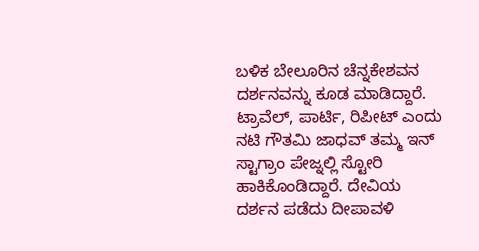ಬಳಿಕ ಬೇಲೂರಿನ ಚೆನ್ನಕೇಶವನ ದರ್ಶನವನ್ನು ಕೂಡ ಮಾಡಿದ್ದಾರೆ. ಟ್ರಾವೆಲ್, ಪಾರ್ಟಿ, ರಿಪೀಟ್ ಎಂದು ನಟಿ ಗೌತಮಿ ಜಾಧವ್ ತಮ್ಮ ಇನ್ ಸ್ಟಾಗ್ರಾಂ ಪೇಜ್ನಲ್ಲಿ ಸ್ಟೋರಿ ಹಾಕಿಕೊಂಡಿದ್ದಾರೆ. ದೇವಿಯ ದರ್ಶನ ಪಡೆದು ದೀಪಾವಳಿ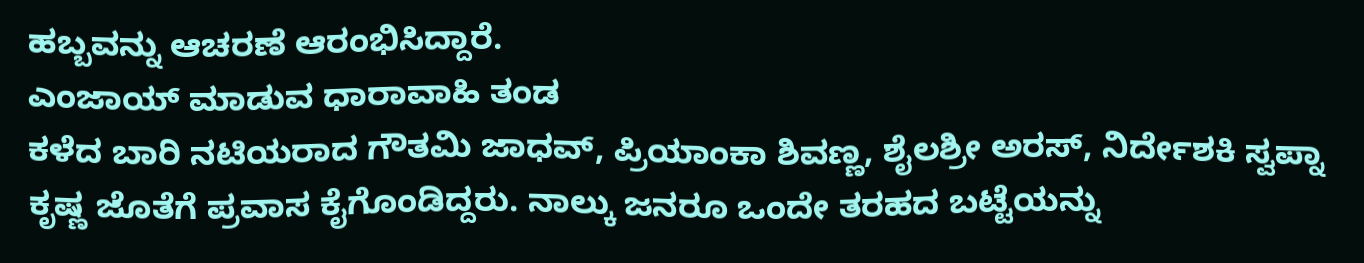ಹಬ್ಬವನ್ನು ಆಚರಣೆ ಆರಂಭಿಸಿದ್ದಾರೆ.
ಎಂಜಾಯ್ ಮಾಡುವ ಧಾರಾವಾಹಿ ತಂಡ
ಕಳೆದ ಬಾರಿ ನಟಿಯರಾದ ಗೌತಮಿ ಜಾಧವ್, ಪ್ರಿಯಾಂಕಾ ಶಿವಣ್ಣ, ಶೈಲಶ್ರೀ ಅರಸ್, ನಿರ್ದೇಶಕಿ ಸ್ವಪ್ನಾ ಕೃಷ್ಣ ಜೊತೆಗೆ ಪ್ರವಾಸ ಕೈಗೊಂಡಿದ್ದರು. ನಾಲ್ಕು ಜನರೂ ಒಂದೇ ತರಹದ ಬಟ್ಟೆಯನ್ನು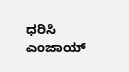ಧರಿಸಿ ಎಂಜಾಯ್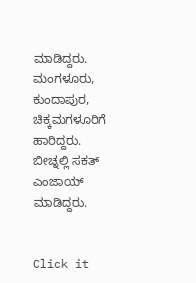ಮಾಡಿದ್ದರು. ಮಂಗಳೂರು, ಕುಂದಾಪುರ, ಚಿಕ್ಕಮಗಳೂರಿಗೆ ಹಾರಿದ್ದರು. ಬೀಚ್ನಲ್ಲಿ ಸಕತ್ ಎಂಜಾಯ್ ಮಾಡಿದ್ದರು.


Click it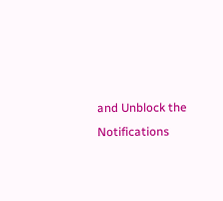and Unblock the Notifications